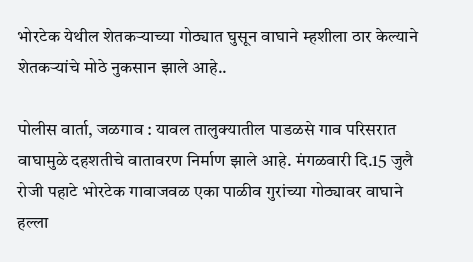भोरटेक येथील शेतकऱ्याच्या गोठ्यात घुसून वाघाने म्हशीला ठार केल्याने शेतकऱ्यांचे मोठे नुकसान झाले आहे..

पोलीस वार्ता, जळगाव : यावल तालुक्यातील पाडळसे गाव परिसरात वाघामुळे दहशतीचे वातावरण निर्माण झाले आहे. मंगळवारी दि.15 जुलै रोजी पहाटे भोरटेक गावाजवळ एका पाळीव गुरांच्या गोठ्यावर वाघाने हल्ला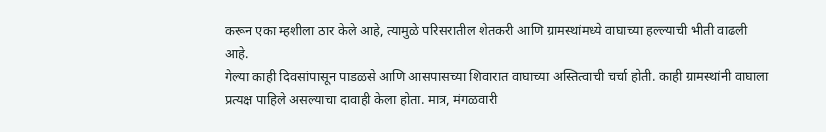करून एका म्हशीला ठार केले आहे, त्यामुळे परिसरातील शेतकरी आणि ग्रामस्थांमध्ये वाघाच्या हल्ल्याची भीती वाढली आहे.
गेल्या काही दिवसांपासून पाडळसे आणि आसपासच्या शिवारात वाघाच्या अस्तित्वाची चर्चा होती. काही ग्रामस्थांनी वाघाला प्रत्यक्ष पाहिले असल्याचा दावाही केला होता. मात्र, मंगळवारी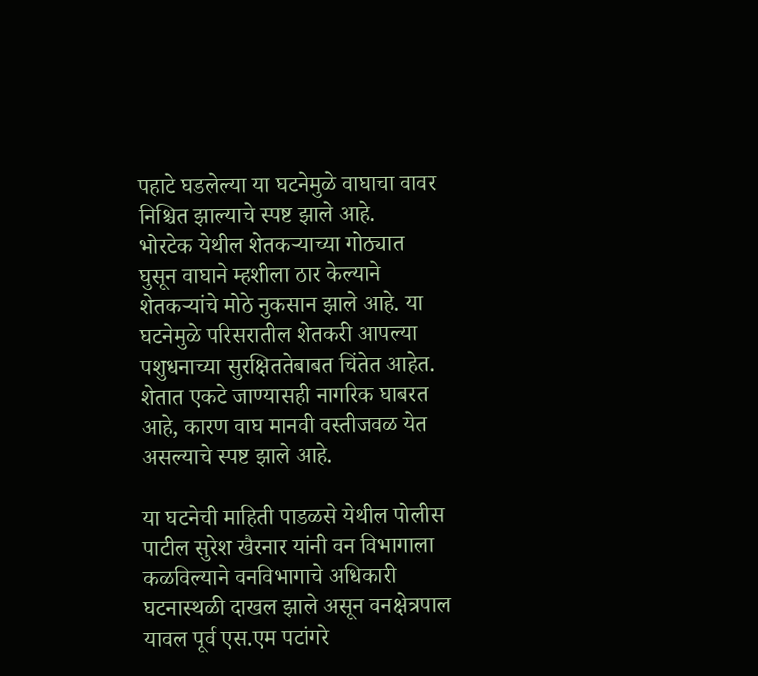पहाटे घडलेल्या या घटनेमुळे वाघाचा वावर निश्चित झाल्याचे स्पष्ट झाले आहे.
भोरटेक येथील शेतकऱ्याच्या गोठ्यात घुसून वाघाने म्हशीला ठार केल्याने शेतकऱ्यांचे मोठे नुकसान झाले आहे. या घटनेमुळे परिसरातील शेतकरी आपल्या पशुधनाच्या सुरक्षिततेबाबत चिंतेत आहेत. शेतात एकटे जाण्यासही नागरिक घाबरत आहे, कारण वाघ मानवी वस्तीजवळ येत असल्याचे स्पष्ट झाले आहे.

या घटनेची माहिती पाडळसे येथील पोलीस पाटील सुरेश खैरनार यांनी वन विभागाला कळविल्याने वनविभागाचे अधिकारी घटनास्थळी दाखल झाले असून वनक्षेत्रपाल यावल पूर्व एस.एम पटांगरे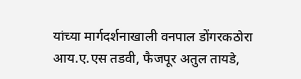यांच्या मार्गदर्शनाखाली वनपाल डोंगरकठोरा आय.ए.एस तडवी, फैजपूर अतुल तायडे,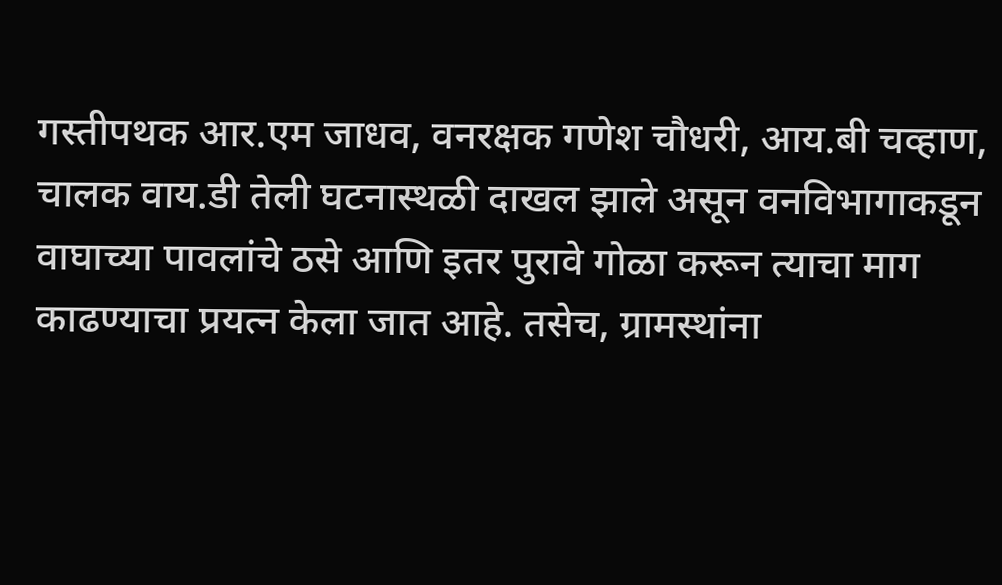गस्तीपथक आर.एम जाधव, वनरक्षक गणेश चौधरी, आय.बी चव्हाण, चालक वाय.डी तेली घटनास्थळी दाखल झाले असून वनविभागाकडून वाघाच्या पावलांचे ठसे आणि इतर पुरावे गोळा करून त्याचा माग काढण्याचा प्रयत्न केला जात आहे. तसेच, ग्रामस्थांना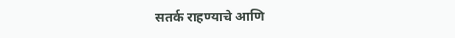सतर्क राहण्याचे आणि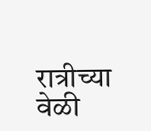रात्रीच्या वेळी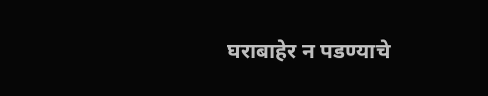घराबाहेर न पडण्याचे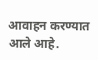आवाहन करण्यात आले आहे.